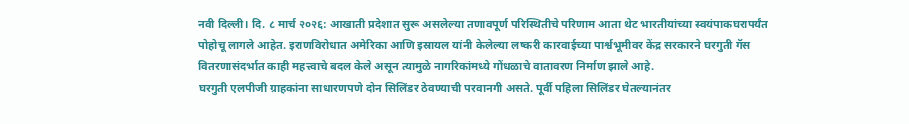नवी दिल्ली। दि. ८ मार्च २०२६: आखाती प्रदेशात सुरू असलेल्या तणावपूर्ण परिस्थितीचे परिणाम आता थेट भारतीयांच्या स्वयंपाकघरापर्यंत पोहोचू लागले आहेत. इराणविरोधात अमेरिका आणि इस्रायल यांनी केलेल्या लष्करी कारवाईच्या पार्श्वभूमीवर केंद्र सरकारने घरगुती गॅस वितरणासंदर्भात काही महत्त्वाचे बदल केले असून त्यामुळे नागरिकांमध्ये गोंधळाचे वातावरण निर्माण झाले आहे.
घरगुती एलपीजी ग्राहकांना साधारणपणे दोन सिलिंडर ठेवण्याची परवानगी असते. पूर्वी पहिला सिलिंडर घेतल्यानंतर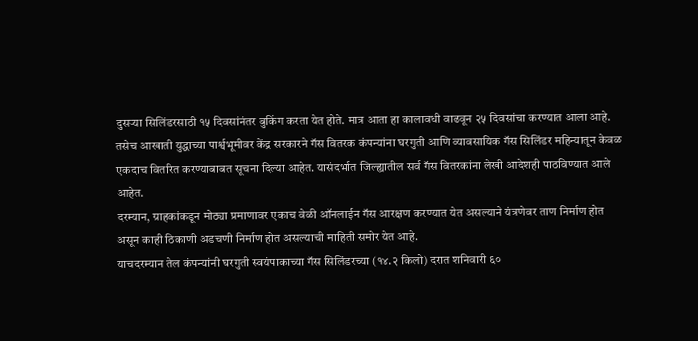दुसऱ्या सिलिंडरसाठी १५ दिवसांनंतर बुकिंग करता येत होते. मात्र आता हा कालावधी वाढवून २५ दिवसांचा करण्यात आला आहे. तसेच आखाती युद्धाच्या पार्श्वभूमीवर केंद्र सरकारने गॅस वितरक कंपन्यांना घरगुती आणि व्यावसायिक गॅस सिलिंडर महिन्यातून केवळ एकदाच वितरित करण्याबाबत सूचना दिल्या आहेत. यासंदर्भात जिल्ह्यातील सर्व गॅस वितरकांना लेखी आदेशही पाठविण्यात आले आहेत.
दरम्यान, ग्राहकांकडून मोठ्या प्रमाणावर एकाच वेळी ऑनलाईन गॅस आरक्षण करण्यात येत असल्याने यंत्रणेवर ताण निर्माण होत असून काही ठिकाणी अडचणी निर्माण होत असल्याची माहिती समोर येत आहे.
याचदरम्यान तेल कंपन्यांनी घरगुती स्वयंपाकाच्या गॅस सिलिंडरच्या (१४.२ किलो) दरात शनिवारी ६०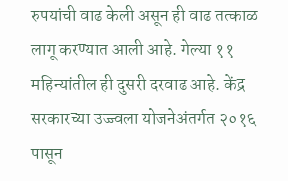रुपयांची वाढ केली असून ही वाढ तत्काळ लागू करण्यात आली आहे. गेल्या ११ महिन्यांतील ही दुसरी दरवाढ आहे. केंद्र सरकारच्या उज्ज्वला योजनेअंतर्गत २०१६ पासून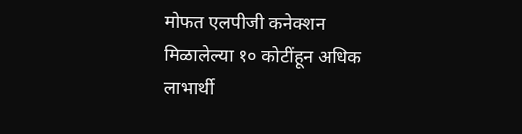मोफत एलपीजी कनेक्शन मिळालेल्या १० कोटींहून अधिक लाभार्थी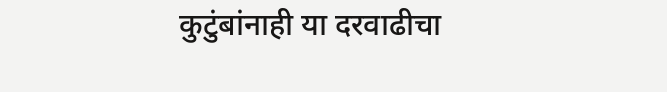कुटुंबांनाही या दरवाढीचा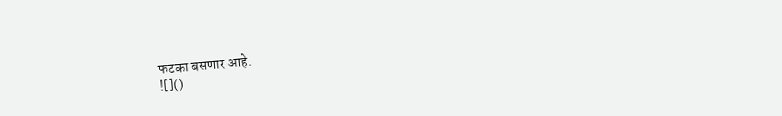फटका बसणार आहे.
![]()